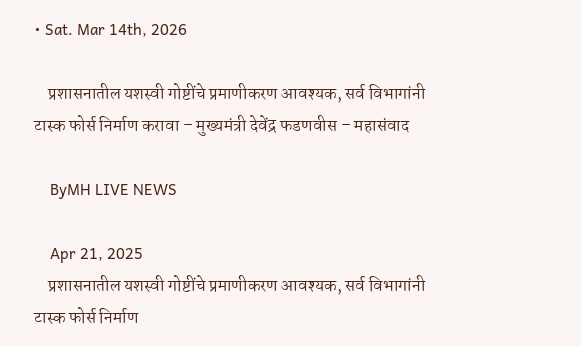• Sat. Mar 14th, 2026

    प्रशासनातील यशस्वी गोष्टींचे प्रमाणीकरण आवश्यक, सर्व विभागांनी टास्क फोर्स निर्माण करावा – मुख्यमंत्री देवेंद्र फडणवीस – महासंवाद

    ByMH LIVE NEWS

    Apr 21, 2025
    प्रशासनातील यशस्वी गोष्टींचे प्रमाणीकरण आवश्यक, सर्व विभागांनी टास्क फोर्स निर्माण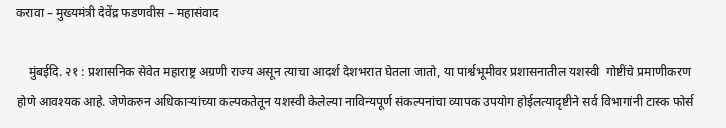करावा – मुख्यमंत्री देवेंद्र फडणवीस – महासंवाद

    मुंबईदि. २१ : प्रशासनिक सेवेत महाराष्ट्र अग्रणी राज्य असून त्याचा आदर्श देशभरात घेतला जातो, या पार्श्वभूमीवर प्रशासनातील यशस्वी  गोष्टींचे प्रमाणीकरण होणे आवश्यक आहे. जेणेकरुन अधिकाऱ्यांच्या कल्पकतेतून यशस्वी केलेल्या नाविन्यपूर्ण संकल्पनांचा व्यापक उपयोग होईलत्यादृष्टीने सर्व विभागांनी टास्क फोर्स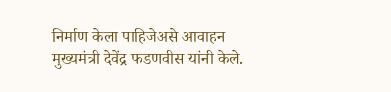निर्माण केला पाहिजेअसे आवाहन मुख्यमंत्री देवेंद्र फडणवीस यांनी केले.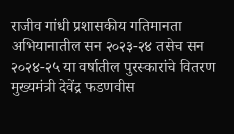राजीव गांधी प्रशासकीय गतिमानता अभियानातील सन २०२३-२४ तसेच सन २०२४-२५ या वर्षातील पुरस्कारांचे वितरण मुख्यमंत्री देवेंद्र फडणवीस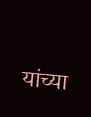यांच्या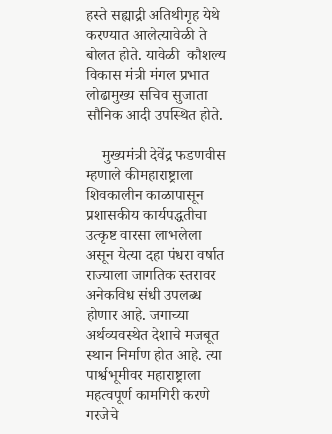हस्ते सह्याद्री अतिथीगृह येथे करण्यात आलेत्यावेळी ते बोलत होते. यावेळी  कौशल्य विकास मंत्री मंगल प्रभात लोढामुख्य सचिव सुजाता सौनिक आदी उपस्थित होते.

    मुख्यमंत्री देवेंद्र फडणवीस म्हणाले कीमहाराष्ट्राला शिवकालीन काळापासून प्रशासकीय कार्यपद्धतीचा उत्कृष्ट वारसा लाभलेला असून येत्या दहा पंधरा वर्षात राज्याला जागतिक स्तरावर अनेकविध संधी उपलब्ध होणार आहे. जगाच्या अर्थव्यवस्थेत देशाचे मजबूत स्थान निर्माण होत आहे. त्या पार्श्वभूमीवर महाराष्ट्राला महत्वपूर्ण कामगिरी करणे गरजेचे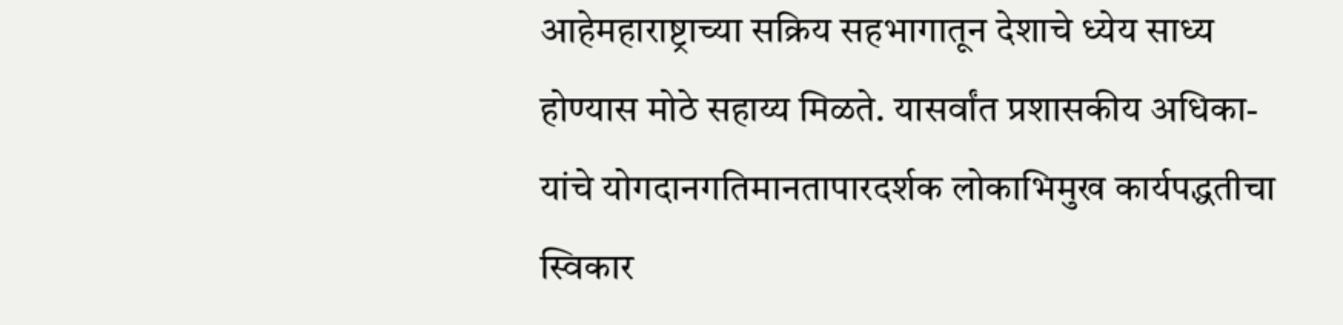आहेमहाराष्ट्राच्या सक्रिय सहभागातून देशाचे ध्येय साध्य होण्यास मोठे सहाय्य मिळते. यासर्वांत प्रशासकीय अधिका-यांचे योगदानगतिमानतापारदर्शक लोकाभिमुख कार्यपद्धतीचा स्विकार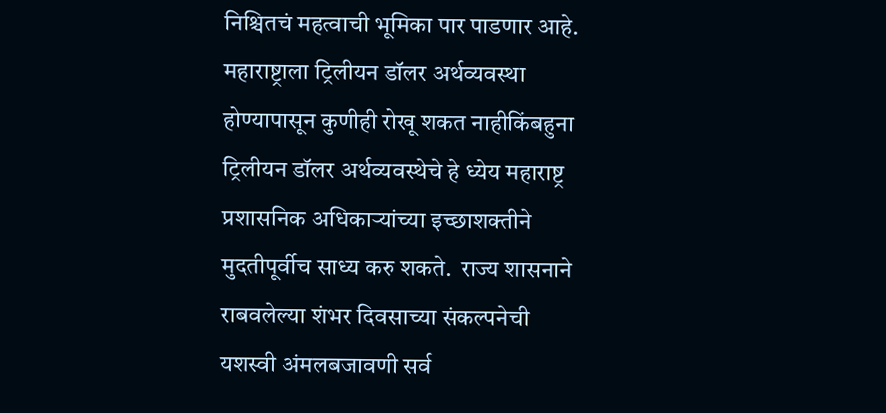निश्चितचं महत्वाची भूमिका पार पाडणार आहे. महाराष्ट्राला ट्रिलीयन डॉलर अर्थव्यवस्था होण्यापासून कुणीही रोखू शकत नाहीकिंबहुना ट्रिलीयन डॉलर अर्थव्यवस्थेचे हे ध्येय महाराष्ट्र  प्रशासनिक अधिकाऱ्यांच्या इच्छाशक्तीने मुदतीपूर्वीच साध्य करु शकते.  राज्य शासनाने राबवलेल्या शंभर दिवसाच्या संकल्पनेची यशस्वी अंमलबजावणी सर्व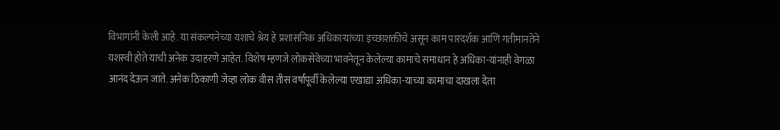विभागांनी केली आहे. या संकल्पनेच्या यशाचे श्रेय हे प्रशासनिक अधिकाऱ्यांच्या इच्छाशक्तीचे असून काम पारदर्शक आणि गतीमानतेने यशस्वी होते याची अनेक उदाहरणे आहेत. विशेष म्हणजे लोकसेवेच्या भावनेतून केलेल्या कामाचे समाधान हे अधिका-यांनाही वेगळा आनंद देऊन जाते. अनेक ठिकाणी जेव्हा लोक वीस तीस वर्षांपूर्वी केलेल्या एखाद्या अधिका-याच्या कामाचा दाखला देता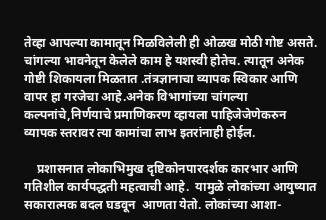तेव्हा आपल्या कामातून मिळविलेली ही ओळख मोठी गोष्ट असते. चांगल्या भावनेतून केलेले काम हे यशस्वी होतेच. त्यातून अनेक गोष्टी शिकायला मिळतात .तंत्रज्ञानाचा व्यापक स्विकार आणि वापर हा गरजेचा आहे.अनेक विभागांच्या चांगल्या कल्पनांचे,निर्णयाचे प्रमाणिकरण व्हायला पाहिजेजेणेकरुन व्यापक स्तरावर त्या कामांचा लाभ इतरांनाही होईल.

    प्रशासनात लोकाभिमुख दृष्टिकोनपारदर्शक कारभार आणि गतिशील कार्यपद्धती महत्वाची आहे.  यामुळे लोकांच्या आयुष्यात सकारात्मक बदल घडवून  आणता येतो. लोकांच्या आशा-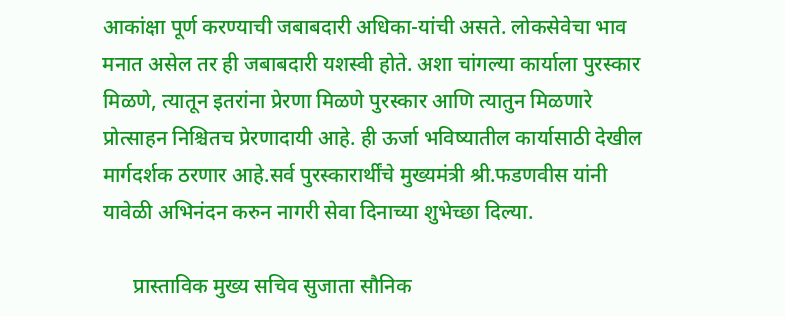आकांक्षा पूर्ण करण्याची जबाबदारी अधिका-यांची असते. लोकसेवेचा भाव मनात असेल तर ही जबाबदारी यशस्वी होते. अशा चांगल्या कार्याला पुरस्कार मिळणे, त्यातून इतरांना प्रेरणा मिळणे पुरस्कार आणि त्यातुन मिळणारे प्रोत्साहन निश्चितच प्रेरणादायी आहे. ही ऊर्जा भविष्यातील कार्यासाठी देखील मार्गदर्शक ठरणार आहे.सर्व पुरस्कारार्थींचे मुख्यमंत्री श्री.फडणवीस यांनी यावेळी अभिनंदन करुन नागरी सेवा दिनाच्या शुभेच्छा दिल्या.

      प्रास्ताविक मुख्य सचिव सुजाता सौनिक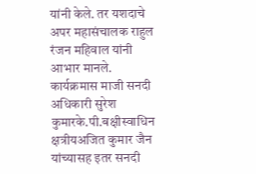यांनी केले. तर यशदाचे अपर महासंचालक राहुल रंजन महिवाल यांनी आभार मानले. कार्यक्रमास माजी सनदी अधिकारी सुरेश कुमारके.पी.बक्षीस्वाधिन क्षत्रीयअजित कुमार जैन यांच्यासह इतर सनदी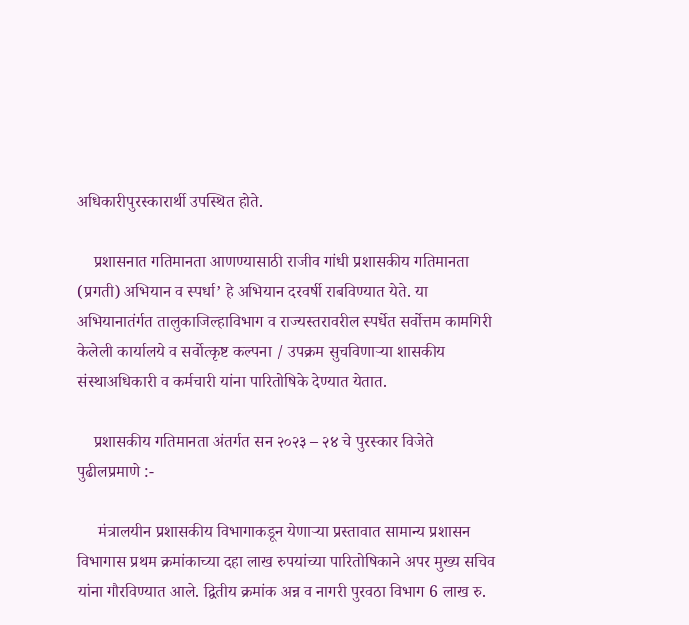अधिकारीपुरस्कारार्थी उपस्थित होते.

    प्रशासनात गतिमानता आणण्यासाठी राजीव गांधी प्रशासकीय गतिमानता (प्रगती) अभियान व स्पर्धा’ हे अभियान दरवर्षी राबविण्यात येते. या अभियानातंर्गत तालुकाजिल्हाविभाग व राज्यस्तरावरील स्पर्धेत सर्वोत्तम कामगिरी केलेली कार्यालये व सर्वोत्कृष्ट कल्पना / उपक्रम सुचविणाऱ्या शासकीय संस्थाअधिकारी व कर्मचारी यांना पारितोषिके देण्यात येतात.

    प्रशासकीय गतिमानता अंतर्गत सन २०२३ – २४ चे पुरस्कार विजेते पुढीलप्रमाणे :-

     मंत्रालयीन प्रशासकीय विभागाकडून येणाऱ्या प्रस्तावात सामान्य प्रशासन विभागास प्रथम क्रमांकाच्या दहा लाख रुपयांच्या पारितोषिकाने अपर मुख्य सचिव यांना गौरविण्यात आले. द्वितीय क्रमांक अन्न व नागरी पुरवठा विभाग 6 लाख रु.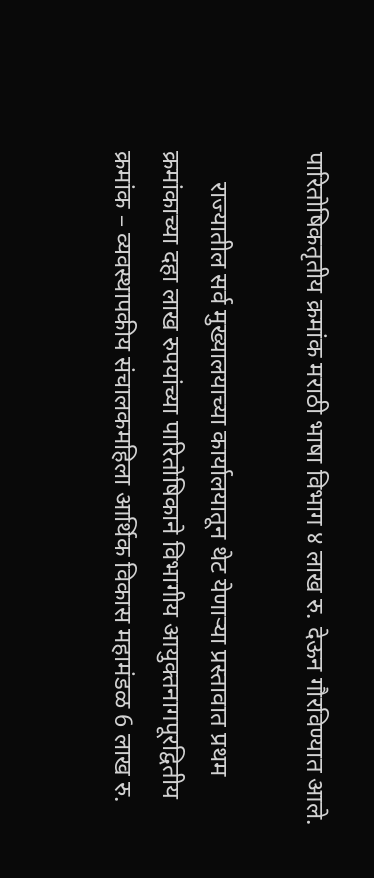पारितोषिकतृतीय क्रमांक मराठी भाषा विभाग ४ लाख रु. देऊन गौरविण्यात आले.

     राज्यातील सर्व मुख्यालयाच्या कार्यालयातून थेट येणाऱ्या प्रस्तावात प्रथम क्रमांकाच्या दहा लाख रुपयांच्या पारितोषिकाने विभागीय आयुक्तनागपूरद्वितीय क्रमांक – व्यवस्थापकीय संचालकमहिला आर्थिक विकास महामंडळ 6 लाख रु.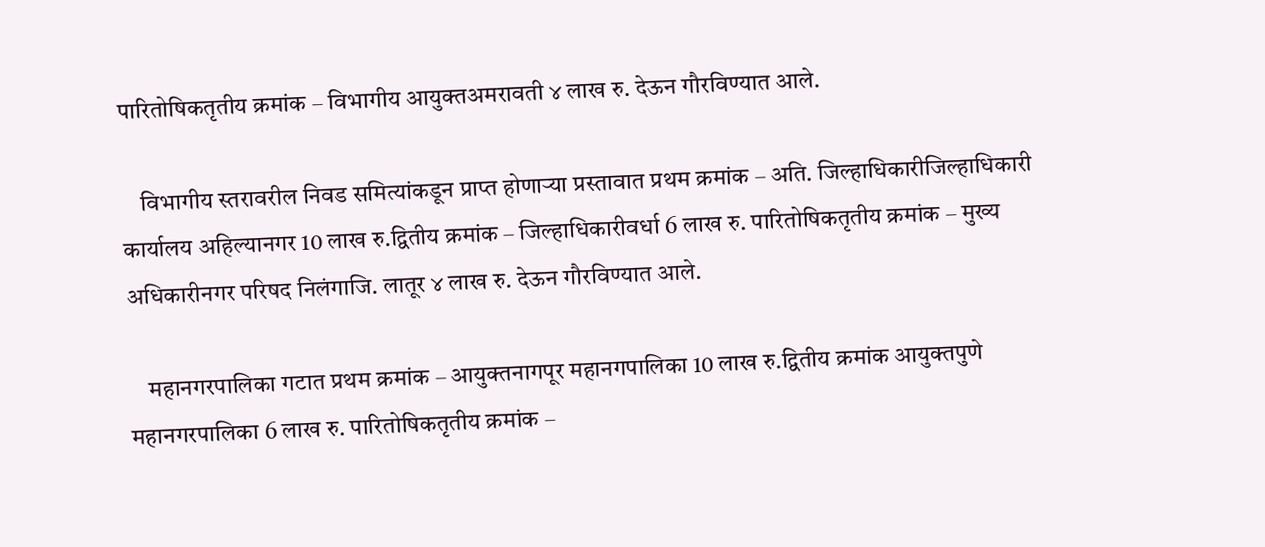पारितोषिकतृतीय क्रमांक – विभागीय आयुक्तअमरावती ४ लाख रु. देऊन गौरविण्यात आले.

    विभागीय स्तरावरील निवड समित्यांकडून प्राप्त होणाऱ्या प्रस्तावात प्रथम क्रमांक – अति. जिल्हाधिकारीजिल्हाधिकारी कार्यालय अहिल्यानगर 10 लाख रु.द्वितीय क्रमांक – जिल्हाधिकारीवर्धा 6 लाख रु. पारितोषिकतृतीय क्रमांक – मुख्य अधिकारीनगर परिषद निलंगाजि. लातूर ४ लाख रु. देऊन गौरविण्यात आले.

    महानगरपालिका गटात प्रथम क्रमांक – आयुक्तनागपूर महानगपालिका 10 लाख रु.द्वितीय क्रमांक आयुक्तपुणे महानगरपालिका 6 लाख रु. पारितोषिकतृतीय क्रमांक –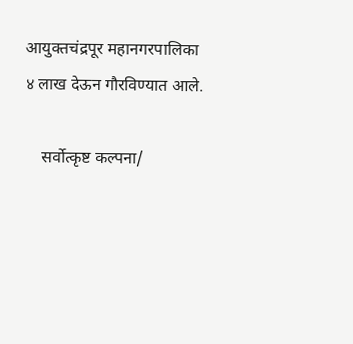आयुक्तचंद्रपूर महानगरपालिका ४ लाख देऊन गौरविण्यात आले.

    सर्वोत्कृष्ट कल्पना/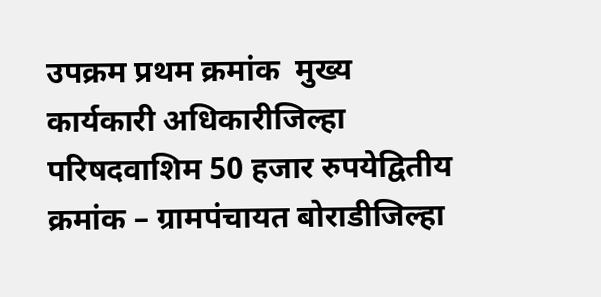उपक्रम प्रथम क्रमांक  मुख्य कार्यकारी अधिकारीजिल्हा परिषदवाशिम 50 हजार रुपयेद्वितीय क्रमांक – ग्रामपंचायत बोराडीजिल्हा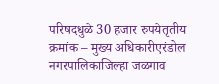परिषदधुळे 30 हजार रुपयेतृतीय क्रमांक – मुख्य अधिकारीएरंडोल नगरपालिकाजिल्हा जळगाव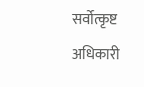सर्वोत्कृष्ट अधिकारी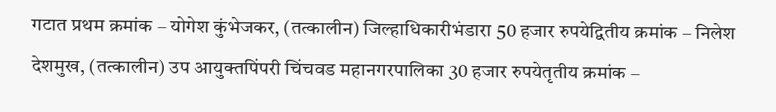गटात प्रथम क्रमांक – योगेश कुंभेजकर, (तत्कालीन) जिल्हाधिकारीभंडारा 50 हजार रुपयेद्वितीय क्रमांक – निलेश देशमुख, (तत्कालीन) उप आयुक्तपिंपरी चिंचवड महानगरपालिका 30 हजार रुपयेतृतीय क्रमांक –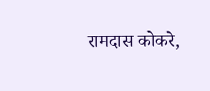रामदास कोकरे,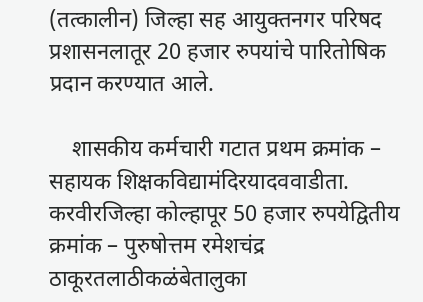(तत्कालीन) जिल्हा सह आयुक्तनगर परिषद प्रशासनलातूर 20 हजार रुपयांचे पारितोषिक प्रदान करण्यात आले.

    शासकीय कर्मचारी गटात प्रथम क्रमांक – सहायक शिक्षकविद्यामंदिरयादववाडीता. करवीरजिल्हा कोल्हापूर 50 हजार रुपयेद्वितीय क्रमांक – पुरुषोत्तम रमेशचंद्र ठाकूरतलाठीकळंबेतालुका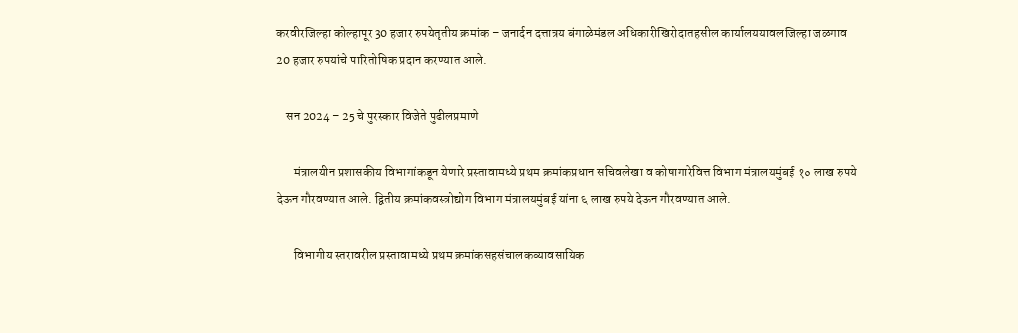करवीरजिल्हा कोल्हापूर 30 हजार रुपयेतृतीय क्रमांक – जनार्दन दत्तात्रय बंगाळेमंडल अधिकारीखिरोदातहसील कार्यालययावलजिल्हा जळगाव 20 हजार रुपयांचे पारितोषिक प्रदान करण्यात आले.

    सन 2024 – 25 चे पुरस्कार विजेते पुढीलप्रमाणे

       मंत्रालयीन प्रशासकीय विभागांकडून येणारे प्रस्तावामध्ये प्रथम क्रमांकप्रधान सचिवलेखा व कोषागारेवित्त विभाग मंत्रालयमुंबई १० लाख रुपये देऊन गौरवण्यात आले. द्वितीय क्रमांकवस्त्रोद्योग विभाग मंत्रालयमुंबई यांना ६ लाख रुपये देऊन गौरवण्यात आले.

       विभागीय स्तरावरील प्रस्तावामध्ये प्रथम क्रमांकसहसंचालकव्यावसायिक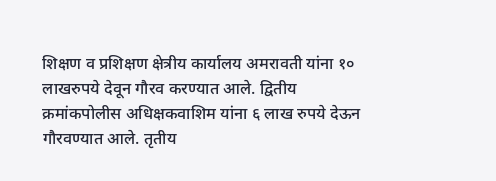शिक्षण व प्रशिक्षण क्षेत्रीय कार्यालय अमरावती यांना १० लाखरुपये देवून गौरव करण्यात आले. द्वितीय क्रमांकपोलीस अधिक्षकवाशिम यांना ६ लाख रुपये देऊन गौरवण्यात आले. तृतीय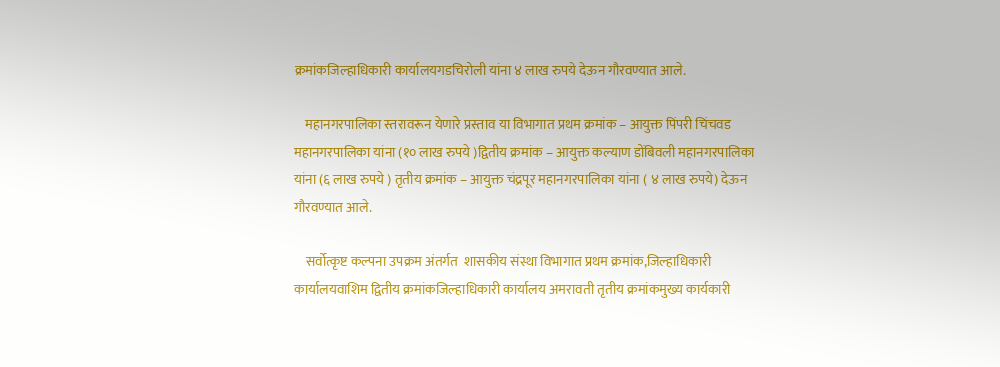क्रमांकजिल्हाधिकारी कार्यालयगडचिरोली यांना ४ लाख रुपये देऊन गौरवण्यात आले.

    महानगरपालिका स्तरावरून येणारे प्रस्ताव या विभागात प्रथम क्रमांक – आयुक्त पिंपरी चिंचवड महानगरपालिका यांना (१० लाख रुपये )द्वितीय क्रमांक – आयुक्त कल्याण डोंबिवली महानगरपालिका यांना (६ लाख रुपये ) तृतीय क्रमांक – आयुक्त चंद्रपूर महानगरपालिका यांना ( ४ लाख रुपये) देऊन गौरवण्यात आले.

    सर्वोत्कृष्ट कल्पना उपक्रम अंतर्गत  शासकीय संस्था विभागात प्रथम क्रमांक,जिल्हाधिकारी कार्यालयवाशिम द्वितीय क्रमांकजिल्हाधिकारी कार्यालय अमरावती तृतीय क्रमांकमुख्य कार्यकारी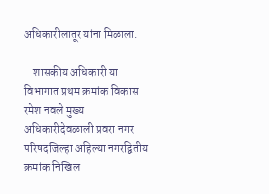अधिकारीलातूर यांना मिळाला.

    शासकीय अधिकारी या विभागात प्रथम क्रमांक विकास रमेश नवले मुख्य अधिकारीदेवळाली प्रवरा नगर परिषदजिल्हा अहिल्या नगरद्वितीय क्रमांक निखिल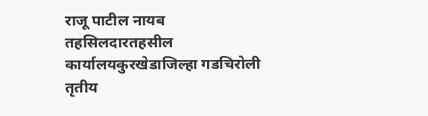राजू पाटील नायब तहसिलदारतहसील कार्यालयकुरखेडाजिल्हा गडचिरोली तृतीय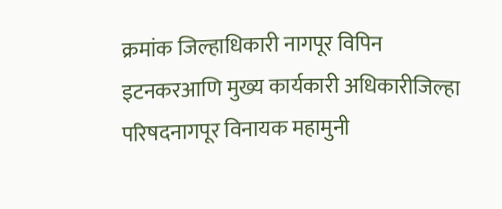क्रमांक जिल्हाधिकारी नागपूर विपिन इटनकरआणि मुख्य कार्यकारी अधिकारीजिल्हा परिषदनागपूर विनायक महामुनी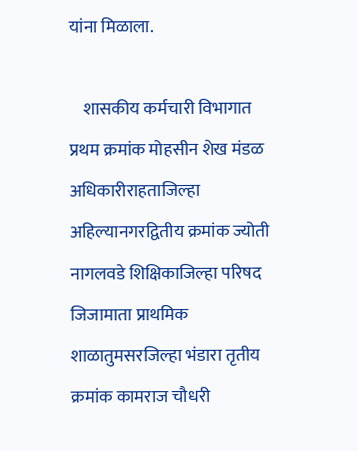यांना मिळाला.

    शासकीय कर्मचारी विभागात प्रथम क्रमांक मोहसीन शेख मंडळ अधिकारीराहताजिल्हा अहिल्यानगरद्वितीय क्रमांक ज्योती नागलवडे शिक्षिकाजिल्हा परिषद जिजामाता प्राथमिक शाळातुमसरजिल्हा भंडारा तृतीय क्रमांक कामराज चौधरी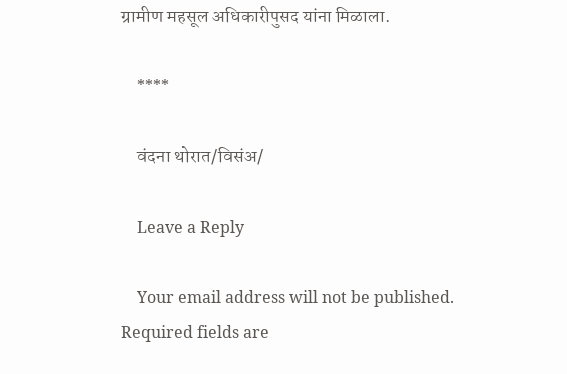ग्रामीण महसूल अधिकारीपुसद यांना मिळाला.

    ****

    वंदना थोरात/विसंअ/

    Leave a Reply

    Your email address will not be published. Required fields are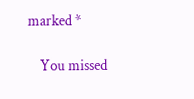marked *

    You missed